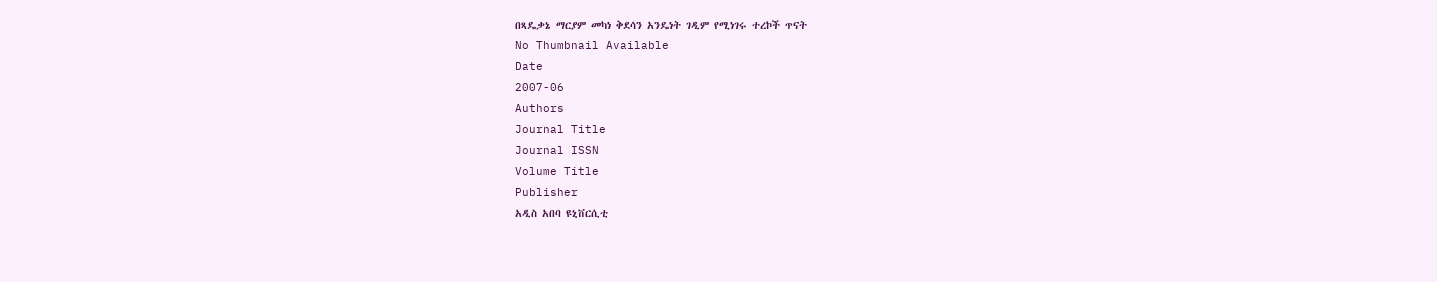በጻዴቃኔ ማርያም መካነ ቅደሳን አንዴነት ገዲም የሚነገሩ ተረኮች ጥናት
No Thumbnail Available
Date
2007-06
Authors
Journal Title
Journal ISSN
Volume Title
Publisher
አዲስ አበባ ዩኒቨርሲቲ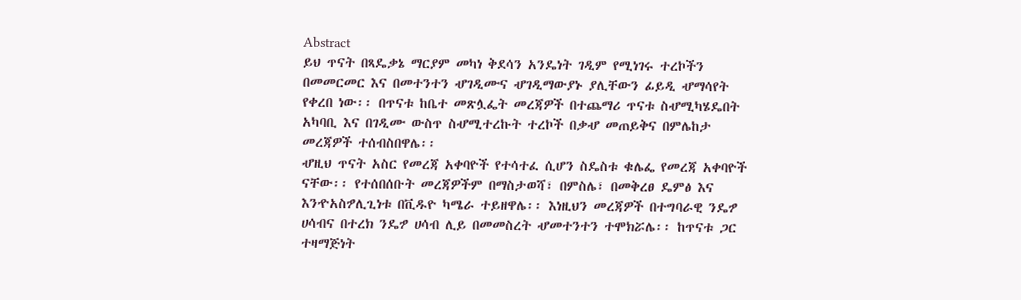Abstract
ይህ ጥናት በጻዴቃኔ ማርያም መካነ ቅደሳን አንዴነት ገዲም የሚነገሩ ተረኮችን በመመርመር እና በመተንተን ሇገዲሙና ሇገዲማውያኑ ያሊቸውን ፊይዲ ሇማሳየት የቀረበ ነው፡፡ በጥናቱ ከቤተ መጽሏፌት መረጃዎች በተጨማሪ ጥናቱ ስሇሚካሄዴበት አካባቢ እና በገዲሙ ውስጥ ስሇሚተረኩት ተረኮች በቃሇ መጠይቅና በምሌከታ መረጃዎች ተሰብስበዋሌ፡፡
ሇዚህ ጥናት አስር የመረጃ አቀባዮች የተሳተፈ ሲሆን ስዴስቱ ቁሌፌ የመረጃ አቀባዮች ናቸው፡፡ የተሰበሰቡት መረጃዎችም በማስታወሻ፣ በምስሌ፣ በመቅረፀ ዴምፅ እና እንዯአስፇሊጊነቱ በቪዱዮ ካሜራ ተይዘዋሌ፡፡ እነዚህን መረጃዎች በተግባራዊ ንዴፇ ሀሳብና በተረክ ንዴፇ ሀሳብ ሊይ በመመስረት ሇመተንተን ተሞክሯሌ፡፡ ከጥናቱ ጋር ተዛማጅነት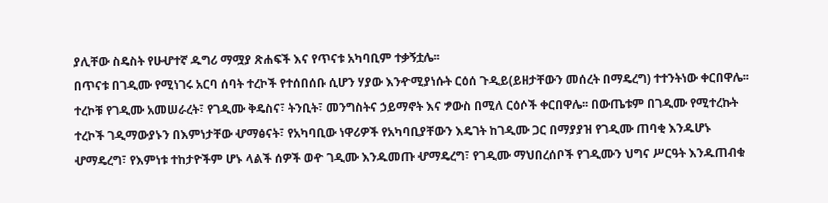ያሊቸው ስዴስት የሁሇተኛ ዱግሪ ማሟያ ጽሐፍች እና የጥናቱ አካባቢም ተቃኝቷሌ፡፡
በጥናቱ በገዲሙ የሚነገሩ አርባ ሰባት ተረኮች የተሰበሰቡ ሲሆን ሃያው እንዯሚያነሱት ርዕሰ ጉዲይ(ይዘታቸውን መሰረት በማዴረግ) ተተንትነው ቀርበዋሌ፡፡ ተረኮቹ የገዲሙ አመሠራረት፣ የገዲሙ ቅዴስና፣ ትንቢት፣ መንግስትና ኃይማኖት እና ፇውስ በሚለ ርዕሶች ቀርበዋሌ፡፡ በውጤቱም በገዲሙ የሚተረኩት ተረኮች ገዲማውያኑን በእምነታቸው ሇማፅናት፣ የአካባቢው ነዋሪዎች የአካባቢያቸውን እዴገት ከገዲሙ ጋር በማያያዝ የገዲሙ ጠባቂ እንዱሆኑ ሇማዴረግ፣ የእምነቱ ተከታዮችም ሆኑ ላልች ሰዎች ወዯ ገዲሙ እንዱመጡ ሇማዴረግ፣ የገዲሙ ማህበረሰቦች የገዲሙን ህግና ሥርዓት እንዱጠብቁ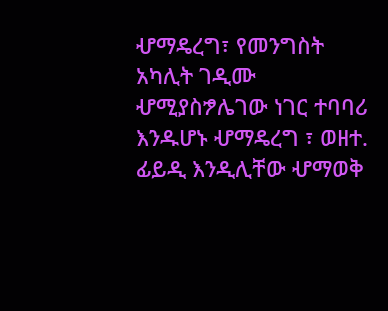ሇማዴረግ፣ የመንግስት አካሊት ገዲሙ ሇሚያስፇሌገው ነገር ተባባሪ እንዱሆኑ ሇማዴረግ ፣ ወዘተ. ፊይዲ እንዲሊቸው ሇማወቅ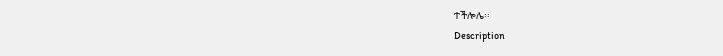ተችሎሌ፡፡
Description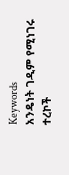Keywords
አንዴነት ገዲም የሚነገሩ ተረኮች